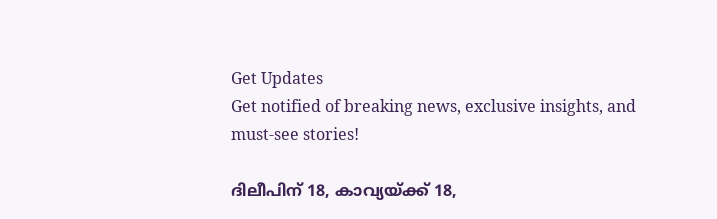Get Updates
Get notified of breaking news, exclusive insights, and must-see stories!

ദിലീപിന് 18, കാവ്യയ്ക്ക് 18,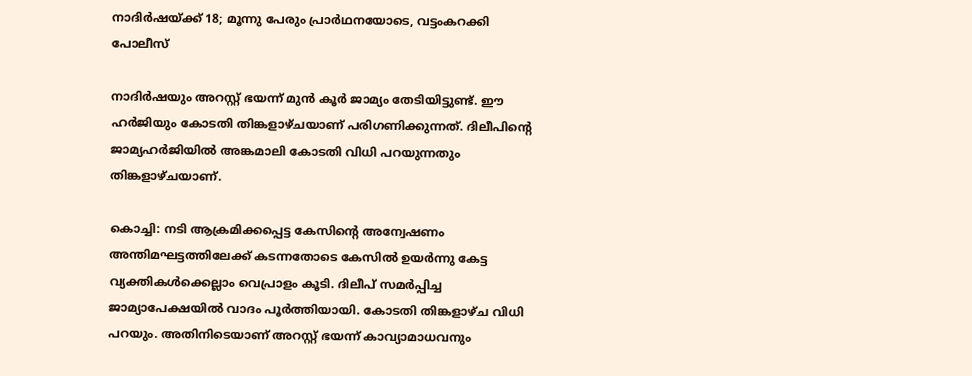നാദിര്‍ഷയ്ക്ക് 18; മൂന്നു പേരും പ്രാര്‍ഥനയോടെ, വട്ടംകറക്കി പോലീസ്

നാദിര്‍ഷയും അറസ്റ്റ് ഭയന്ന് മുന്‍ കൂര്‍ ജാമ്യം തേടിയിട്ടുണ്ട്. ഈ ഹര്‍ജിയും കോടതി തിങ്കളാഴ്ചയാണ് പരിഗണിക്കുന്നത്. ദിലീപിന്റെ ജാമ്യഹര്‍ജിയില്‍ അങ്കമാലി കോടതി വിധി പറയുന്നതും തിങ്കളാഴ്ചയാണ്.

കൊച്ചി: നടി ആക്രമിക്കപ്പെട്ട കേസിന്റെ അന്വേഷണം അന്തിമഘട്ടത്തിലേക്ക് കടന്നതോടെ കേസില്‍ ഉയര്‍ന്നു കേട്ട വ്യക്തികള്‍ക്കെല്ലാം വെപ്രാളം കൂടി. ദിലീപ് സമര്‍പ്പിച്ച ജാമ്യാപേക്ഷയില്‍ വാദം പൂര്‍ത്തിയായി. കോടതി തിങ്കളാഴ്ച വിധി പറയും. അതിനിടെയാണ് അറസ്റ്റ് ഭയന്ന് കാവ്യാമാധവനും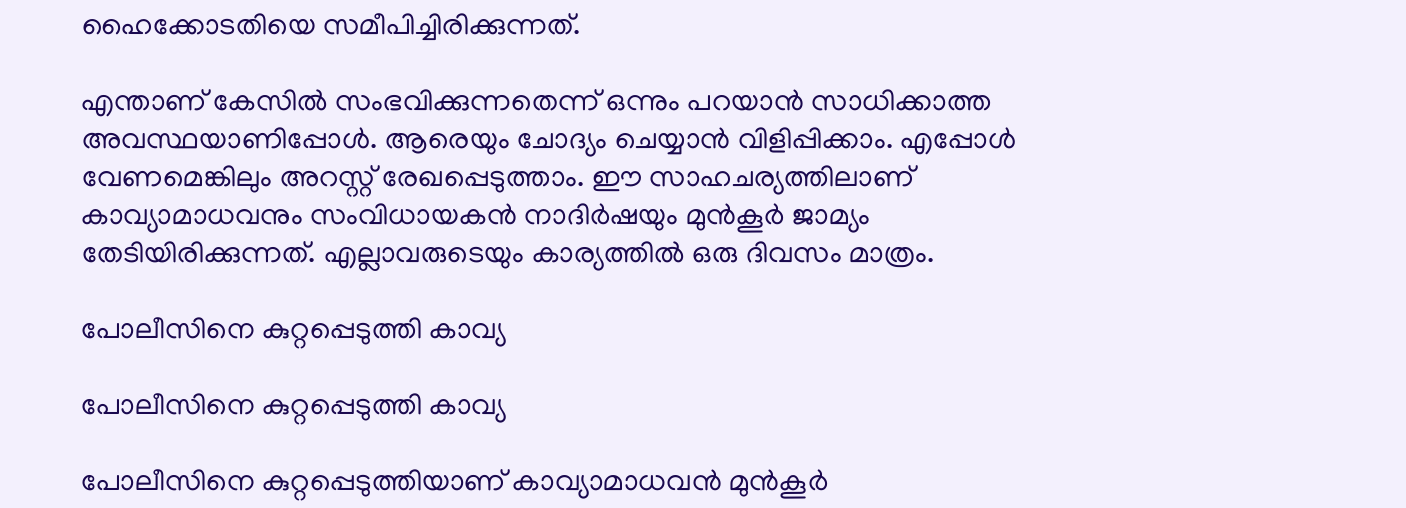ഹൈക്കോടതിയെ സമീപിച്ചിരിക്കുന്നത്.

എന്താണ് കേസില്‍ സംഭവിക്കുന്നതെന്ന് ഒന്നും പറയാന്‍ സാധിക്കാത്ത അവസ്ഥയാണിപ്പോള്‍. ആരെയും ചോദ്യം ചെയ്യാന്‍ വിളിപ്പിക്കാം. എപ്പോള്‍ വേണമെങ്കിലും അറസ്റ്റ് രേഖപ്പെടുത്താം. ഈ സാഹചര്യത്തിലാണ് കാവ്യാമാധവനും സംവിധായകന്‍ നാദിര്‍ഷയും മുന്‍കൂര്‍ ജാമ്യം തേടിയിരിക്കുന്നത്. എല്ലാവരുടെയും കാര്യത്തില്‍ ഒരു ദിവസം മാത്രം.

പോലീസിനെ കുറ്റപ്പെടുത്തി കാവ്യ

പോലീസിനെ കുറ്റപ്പെടുത്തി കാവ്യ

പോലീസിനെ കുറ്റപ്പെടുത്തിയാണ് കാവ്യാമാധവന്‍ മുന്‍കൂര്‍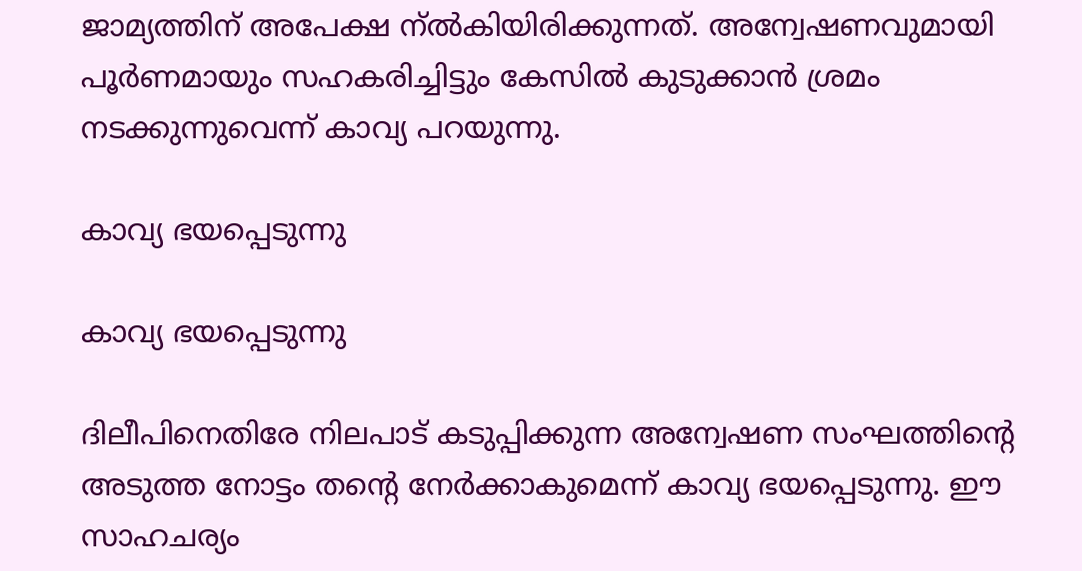ജാമ്യത്തിന് അപേക്ഷ ന്ല്‍കിയിരിക്കുന്നത്. അന്വേഷണവുമായി പൂര്‍ണമായും സഹകരിച്ചിട്ടും കേസില്‍ കുടുക്കാന്‍ ശ്രമം നടക്കുന്നുവെന്ന് കാവ്യ പറയുന്നു.

കാവ്യ ഭയപ്പെടുന്നു

കാവ്യ ഭയപ്പെടുന്നു

ദിലീപിനെതിരേ നിലപാട് കടുപ്പിക്കുന്ന അന്വേഷണ സംഘത്തിന്റെ അടുത്ത നോട്ടം തന്റെ നേര്‍ക്കാകുമെന്ന് കാവ്യ ഭയപ്പെടുന്നു. ഈ സാഹചര്യം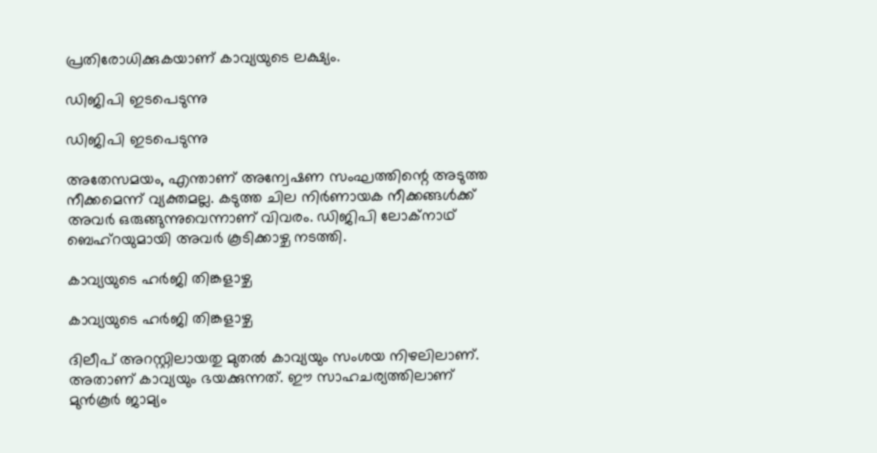പ്രതിരോധിക്കുകയാണ് കാവ്യയുടെ ലക്ഷ്യം.

ഡിജിപി ഇടപെടുന്നു

ഡിജിപി ഇടപെടുന്നു

അതേസമയം, എന്താണ് അന്വേഷണ സംഘത്തിന്റെ അടുത്ത നീക്കമെന്ന് വ്യക്തമല്ല. കടുത്ത ചില നിര്‍ണായക നീക്കങ്ങള്‍ക്ക് അവര്‍ ഒരുങ്ങുന്നുവെന്നാണ് വിവരം. ഡിജിപി ലോക്‌നാഥ് ബെഹ്‌റയുമായി അവര്‍ കൂടിക്കാഴ്ച നടത്തി.

കാവ്യയുടെ ഹര്‍ജി തിങ്കളാഴ്ച

കാവ്യയുടെ ഹര്‍ജി തിങ്കളാഴ്ച

ദിലീപ് അറസ്റ്റിലായതു മുതല്‍ കാവ്യയും സംശയ നിഴലിലാണ്. അതാണ് കാവ്യയും ഭയക്കുന്നത്. ഈ സാഹചര്യത്തിലാണ് മുന്‍കൂര്‍ ജാമ്യം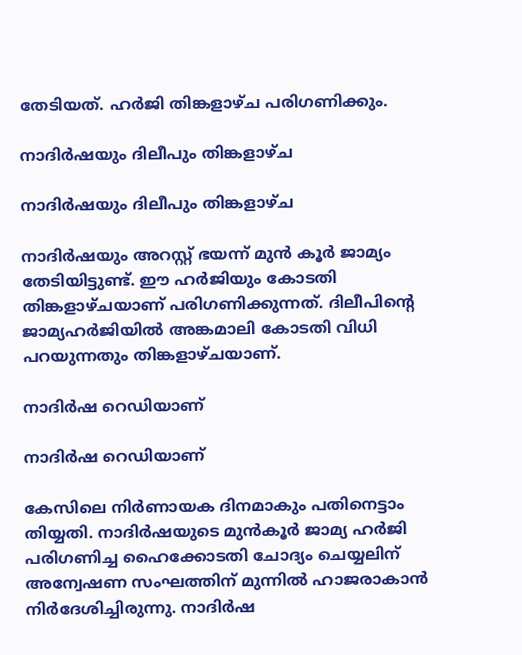തേടിയത്. ഹര്‍ജി തിങ്കളാഴ്ച പരിഗണിക്കും.

നാദിര്‍ഷയും ദിലീപും തിങ്കളാഴ്ച

നാദിര്‍ഷയും ദിലീപും തിങ്കളാഴ്ച

നാദിര്‍ഷയും അറസ്റ്റ് ഭയന്ന് മുന്‍ കൂര്‍ ജാമ്യം തേടിയിട്ടുണ്ട്. ഈ ഹര്‍ജിയും കോടതി തിങ്കളാഴ്ചയാണ് പരിഗണിക്കുന്നത്. ദിലീപിന്റെ ജാമ്യഹര്‍ജിയില്‍ അങ്കമാലി കോടതി വിധി പറയുന്നതും തിങ്കളാഴ്ചയാണ്.

നാദിര്‍ഷ റെഡിയാണ്

നാദിര്‍ഷ റെഡിയാണ്

കേസിലെ നിര്‍ണായക ദിനമാകും പതിനെട്ടാം തിയ്യതി. നാദിര്‍ഷയുടെ മുന്‍കൂര്‍ ജാമ്യ ഹര്‍ജി പരിഗണിച്ച ഹൈക്കോടതി ചോദ്യം ചെയ്യലിന് അന്വേഷണ സംഘത്തിന് മുന്നില്‍ ഹാജരാകാന്‍ നിര്‍ദേശിച്ചിരുന്നു. നാദിര്‍ഷ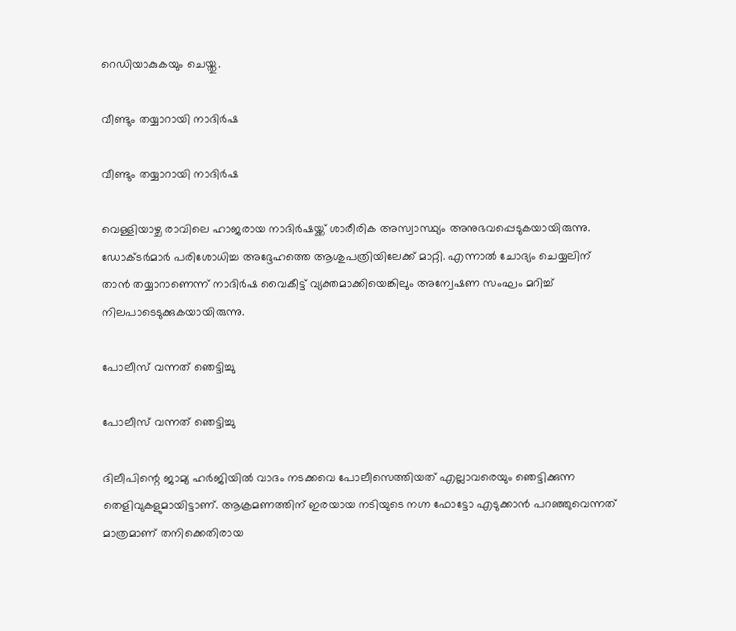റെഡിയാകുകയും ചെയ്തു.

വീണ്ടും തയ്യാറായി നാദിര്‍ഷ

വീണ്ടും തയ്യാറായി നാദിര്‍ഷ

വെള്ളിയാഴ്ച രാവിലെ ഹാജരായ നാദിര്‍ഷയ്ക്ക് ശാരീരിക അസ്വാസ്ഥ്യം അനുഭവപ്പെടുകയായിരുന്നു. ഡോക്ടര്‍മാര്‍ പരിശോധിച്ച അദ്ദേഹത്തെ ആശുപത്രിയിലേക്ക് മാറ്റി. എന്നാല്‍ ചോദ്യം ചെയ്യലിന് താന്‍ തയ്യാറാണെന്ന് നാദിര്‍ഷ വൈകീട്ട് വ്യക്തമാക്കിയെങ്കിലും അന്വേഷണ സംഘം മറിച്ച് നിലപാടെടുക്കുകയായിരുന്നു.

പോലീസ് വന്നത് ഞെട്ടിച്ചു

പോലീസ് വന്നത് ഞെട്ടിച്ചു

ദിലീപിന്റെ ജാമ്യ ഹര്‍ജിയില്‍ വാദം നടക്കവെ പോലീസെത്തിയത് എല്ലാവരെയും ഞെട്ടിക്കുന്ന തെളിവുകളുമായിട്ടാണ്. ആക്രമണത്തിന് ഇരയായ നടിയുടെ നഗ്ന ഫോട്ടോ എടുക്കാന്‍ പറഞ്ഞുവെന്നത് മാത്രമാണ് തനിക്കെതിരായ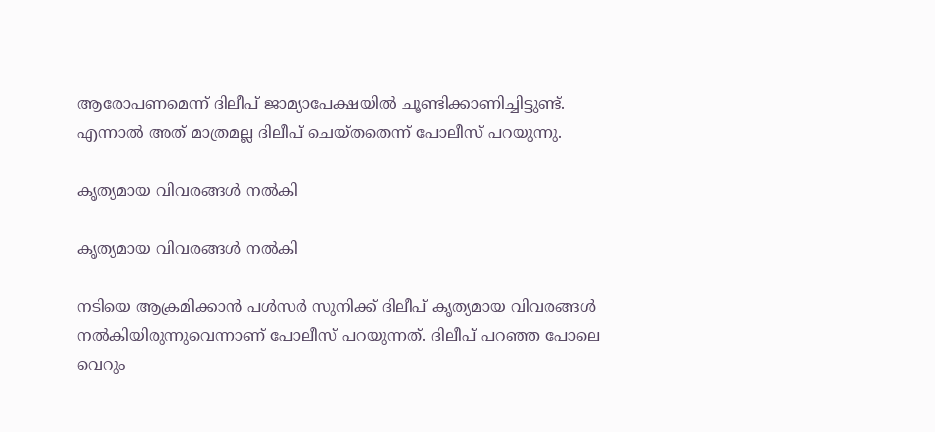ആരോപണമെന്ന് ദിലീപ് ജാമ്യാപേക്ഷയില്‍ ചൂണ്ടിക്കാണിച്ചിട്ടുണ്ട്. എന്നാല്‍ അത് മാത്രമല്ല ദിലീപ് ചെയ്തതെന്ന് പോലീസ് പറയുന്നു.

കൃത്യമായ വിവരങ്ങള്‍ നല്‍കി

കൃത്യമായ വിവരങ്ങള്‍ നല്‍കി

നടിയെ ആക്രമിക്കാന്‍ പള്‍സര്‍ സുനിക്ക് ദിലീപ് കൃത്യമായ വിവരങ്ങള്‍ നല്‍കിയിരുന്നുവെന്നാണ് പോലീസ് പറയുന്നത്. ദിലീപ് പറഞ്ഞ പോലെ വെറും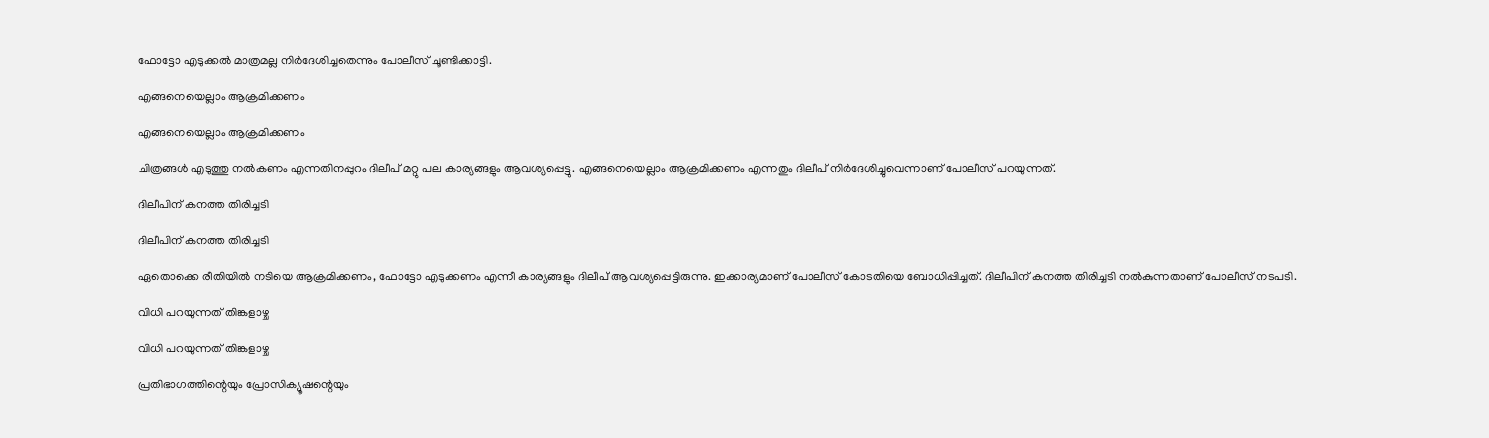ഫോട്ടോ എടുക്കല്‍ മാത്രമല്ല നിര്‍ദേശിച്ചതെന്നും പോലീസ് ചൂണ്ടിക്കാട്ടി.

എങ്ങനെയെല്ലാം ആക്രമിക്കണം

എങ്ങനെയെല്ലാം ആക്രമിക്കണം

ചിത്രങ്ങള്‍ എടുത്തു നല്‍കണം എന്നതിനപ്പുറം ദിലീപ് മറ്റു പല കാര്യങ്ങളും ആവശ്യപ്പെട്ടു. എങ്ങനെയെല്ലാം ആക്രമിക്കണം എന്നതും ദിലീപ് നിര്‍ദേശിച്ചുവെന്നാണ് പോലീസ് പറയുന്നത്.

ദിലീപിന് കനത്ത തിരിച്ചടി

ദിലീപിന് കനത്ത തിരിച്ചടി

ഏതൊക്കെ രീതിയില്‍ നടിയെ ആക്രമിക്കണം, ഫോട്ടോ എടുക്കണം എന്നീ കാര്യങ്ങളും ദിലീപ് ആവശ്യപ്പെട്ടിരുന്നു. ഇക്കാര്യമാണ് പോലീസ് കോടതിയെ ബോധിപ്പിച്ചത്. ദിലീപിന് കനത്ത തിരിച്ചടി നല്‍കുന്നതാണ് പോലീസ് നടപടി.

വിധി പറയുന്നത് തിങ്കളാഴ്ച

വിധി പറയുന്നത് തിങ്കളാഴ്ച

പ്രതിഭാഗത്തിന്റെയും പ്രോസിക്യൂഷന്റെയും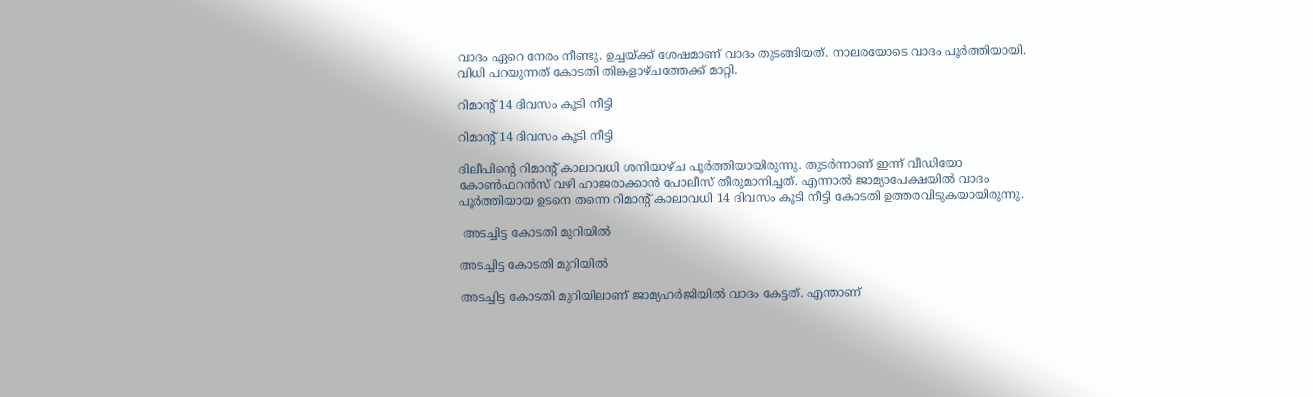വാദം ഏറെ നേരം നീണ്ടു. ഉച്ചയ്ക്ക് ശേഷമാണ് വാദം തുടങ്ങിയത്. നാലരയോടെ വാദം പൂര്‍ത്തിയായി. വിധി പറയുന്നത് കോടതി തിങ്കളാഴ്ചത്തേക്ക് മാറ്റി.

റിമാന്റ് 14 ദിവസം കൂടി നീട്ടി

റിമാന്റ് 14 ദിവസം കൂടി നീട്ടി

ദിലീപിന്റെ റിമാന്റ് കാലാവധി ശനിയാഴ്ച പൂര്‍ത്തിയായിരുന്നു. തുടര്‍ന്നാണ് ഇന്ന് വീഡിയോ കോണ്‍ഫറന്‍സ് വഴി ഹാജരാക്കാന്‍ പോലീസ് തീരുമാനിച്ചത്. എന്നാല്‍ ജാമ്യാപേക്ഷയില്‍ വാദം പൂര്‍ത്തിയായ ഉടനെ തന്നെ റിമാന്റ് കാലാവധി 14 ദിവസം കൂടി നീട്ടി കോടതി ഉത്തരവിടുകയായിരുന്നു.

 അടച്ചിട്ട കോടതി മുറിയില്‍

അടച്ചിട്ട കോടതി മുറിയില്‍

അടച്ചിട്ട കോടതി മുറിയിലാണ് ജാമ്യഹര്‍ജിയില്‍ വാദം കേട്ടത്. എന്താണ്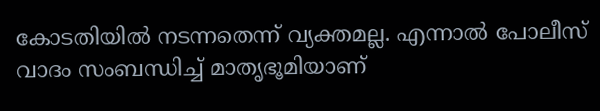കോടതിയില്‍ നടന്നതെന്ന് വ്യക്തമല്ല. എന്നാല്‍ പോലീസ് വാദം സംബന്ധിച്ച് മാതൃഭൂമിയാണ്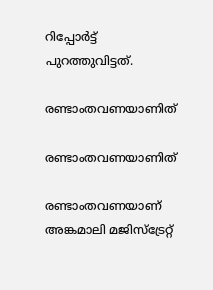റിപ്പോര്‍ട്ട് പുറത്തുവിട്ടത്.

രണ്ടാംതവണയാണിത്

രണ്ടാംതവണയാണിത്

രണ്ടാംതവണയാണ് അങ്കമാലി മജിസ്‌ട്രേറ്റ്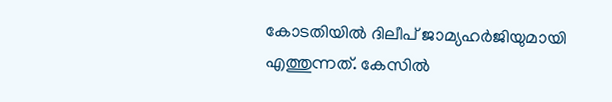കോടതിയില്‍ ദിലീപ് ജാമ്യഹര്‍ജിയുമായി എത്തുന്നത്. കേസില്‍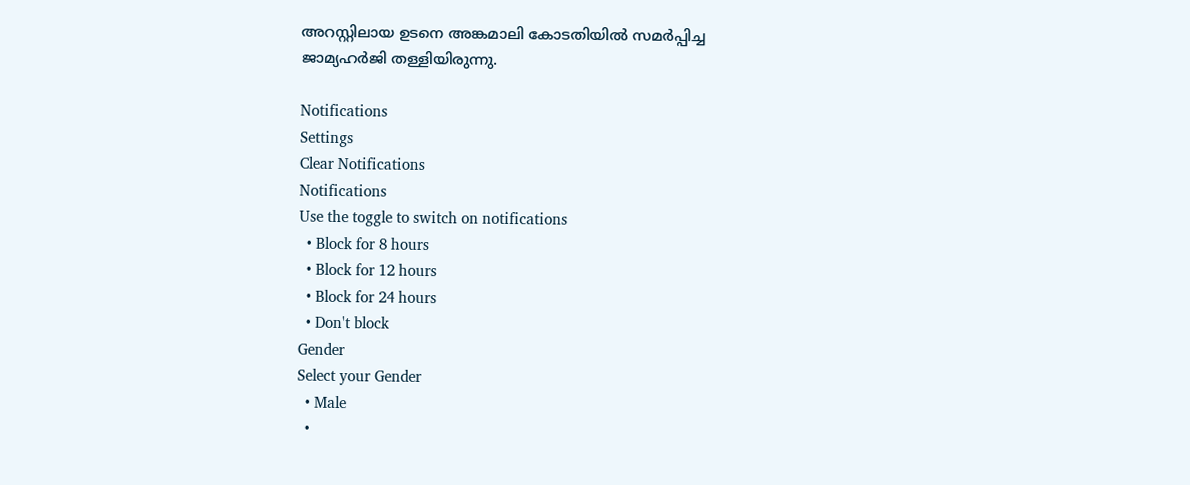അറസ്റ്റിലായ ഉടനെ അങ്കമാലി കോടതിയില്‍ സമര്‍പ്പിച്ച ജാമ്യഹര്‍ജി തള്ളിയിരുന്നു.

Notifications
Settings
Clear Notifications
Notifications
Use the toggle to switch on notifications
  • Block for 8 hours
  • Block for 12 hours
  • Block for 24 hours
  • Don't block
Gender
Select your Gender
  • Male
  •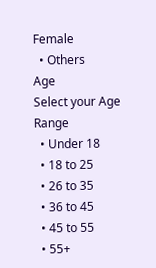Female
  • Others
Age
Select your Age Range
  • Under 18
  • 18 to 25
  • 26 to 35
  • 36 to 45
  • 45 to 55
  • 55+